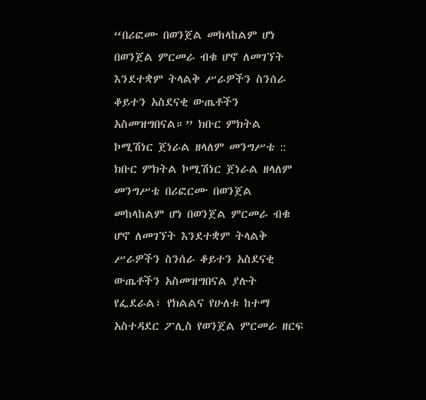“በሪፎሙ በወንጀል መከላከልም ሆነ በወንጀል ምርመራ ብቁ ሆኖ ለመገኘት እንደተቋም ትላልቅ ሥራዎችን ስንሰራ ቆይተን አስደናቂ ውጤቶችን አስመዝግበናል።” ክቡር ምክትል ኮሚሽነር ጀነራል ዘላለም መንግሥቴ ::
ክቡር ምክትል ኮሚሽነር ጀነራል ዘላለም መንግሥቴ በሪፎርሙ በወንጀል መከላከልም ሆነ በወንጀል ምርመራ ብቁ ሆኖ ለመገኘት እንደተቋም ትላልቅ ሥራዎችን ስንሰራ ቆይተን አስደናቂ ውጤቶችን አስመዝግበናል ያሉት የፌደራል፣ የክልልና የሁለቱ ከተማ አስተዳደር ፖሊስ የወንጀል ምርመራ ዘርፍ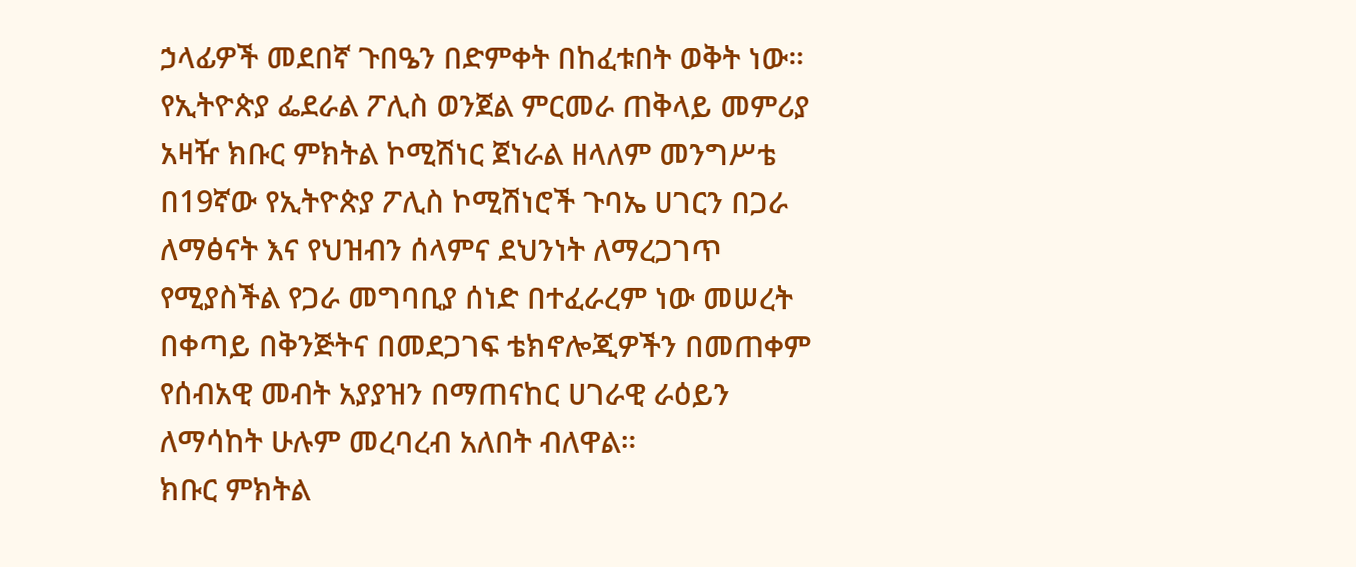ኃላፊዎች መደበኛ ጉበዔን በድምቀት በከፈቱበት ወቅት ነው።
የኢትዮጵያ ፌደራል ፖሊስ ወንጀል ምርመራ ጠቅላይ መምሪያ አዛዥ ክቡር ምክትል ኮሚሽነር ጀነራል ዘላለም መንግሥቴ በ19ኛው የኢትዮጵያ ፖሊስ ኮሚሽነሮች ጉባኤ ሀገርን በጋራ ለማፅናት እና የህዝብን ሰላምና ደህንነት ለማረጋገጥ የሚያስችል የጋራ መግባቢያ ሰነድ በተፈራረም ነው መሠረት በቀጣይ በቅንጅትና በመደጋገፍ ቴክኖሎጂዎችን በመጠቀም የሰብአዊ መብት አያያዝን በማጠናከር ሀገራዊ ራዕይን ለማሳከት ሁሉም መረባረብ አለበት ብለዋል።
ክቡር ምክትል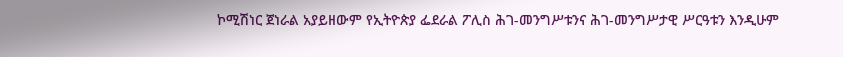ኮሚሽነር ጀነራል አያይዘውም የኢትዮጵያ ፌደራል ፖሊስ ሕገ-መንግሥቱንና ሕገ-መንግሥታዊ ሥርዓቱን እንዲሁም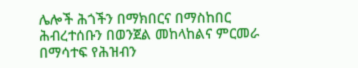ሌሎች ሕጎችን በማክበርና በማስከበር ሕብረተሰቡን በወንጀል መከላከልና ምርመራ በማሳተፍ የሕዝብን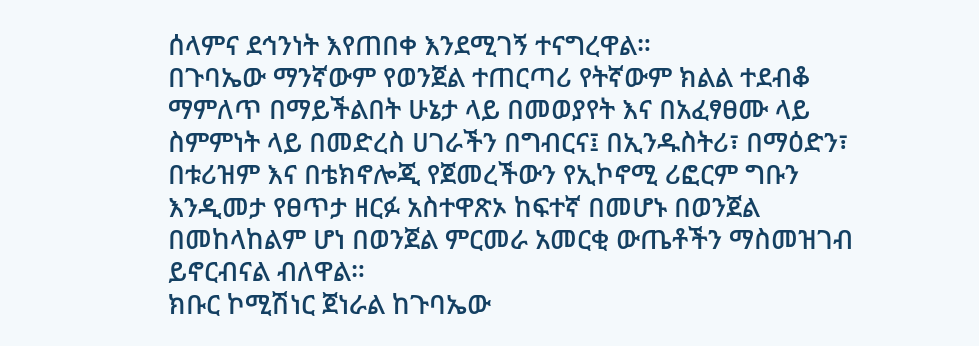ሰላምና ደኅንነት እየጠበቀ እንደሚገኝ ተናግረዋል።
በጉባኤው ማንኛውም የወንጀል ተጠርጣሪ የትኛውም ክልል ተደብቆ ማምለጥ በማይችልበት ሁኔታ ላይ በመወያየት እና በአፈፃፀሙ ላይ ስምምነት ላይ በመድረስ ሀገራችን በግብርና፤ በኢንዱስትሪ፣ በማዕድን፣ በቱሪዝም እና በቴክኖሎጂ የጀመረችውን የኢኮኖሚ ሪፎርም ግቡን እንዲመታ የፀጥታ ዘርፉ አስተዋጽኦ ከፍተኛ በመሆኑ በወንጀል በመከላከልም ሆነ በወንጀል ምርመራ አመርቂ ውጤቶችን ማስመዝገብ ይኖርብናል ብለዋል።
ክቡር ኮሚሽነር ጀነራል ከጉባኤው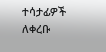ተሳታፊዎች ለቀረቡ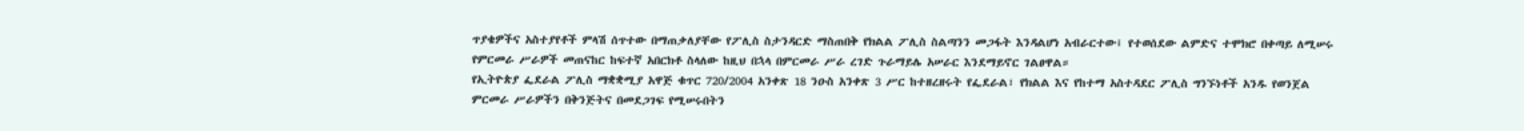ጥያቄዎችና አስተያየቶች ምላሽ ሰጥተው በማጠቃለያቸው የፖሊስ ስታንዳርድ ማስጠበቅ የክልል ፖሊስ ስልጣንን መጋፋት እንዳልሆነ አብራርተው፤ የተወሰደው ልምድና ተሞክሮ በቀጣይ ለሚሠሩ የምርመራ ሥራዎች መጠናከር ከፍተኛ አበርክቶ ስላለው ከዚህ በኋላ በምርመራ ሥራ ረገድ ጉራማይሌ አሠራር እንደማይኖር ገልፀዋል።
የኢትዮጵያ ፌደራል ፖሊስ ማቋቋሚያ አዋጅ ቁጥር 720/2004 አንቀጽ 18 ንዑስ አንቀጽ 3 ሥር ከተዘረዘሩት የፌደራል፣ የክልል እና የከተማ አስተዳደር ፖሊስ ግንኙነቶች አንዱ የወንጀል ምርመራ ሥራዎችን በቅንጅትና በመደጋገፍ የሚሠሩበትን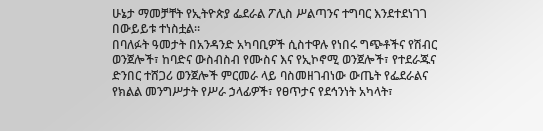ሁኔታ ማመቻቸት የኢትዮጵያ ፌደራል ፖሊስ ሥልጣንና ተግባር እንደተደነገገ በውይይቱ ተነስቷል።
በባለፉት ዓመታት በአንዳንድ አካባቢዎች ሲስተዋሉ የነበሩ ግጭቶችና የሽብር ወንጀሎች፣ ከባድና ውስብስብ የሙስና እና የኢኮኖሚ ወንጀሎች፣ የተደራጁና ድንበር ተሸጋሪ ወንጀሎች ምርመራ ላይ ባስመዘገብነው ውጤት የፌደራልና የክልል መንግሥታት የሥራ ኃላፊዎች፣ የፀጥታና የደኅንነት አካላት፣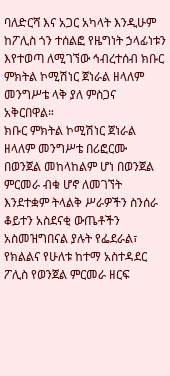ባለድርሻ እና አጋር አካላት እንዲሁም ከፖሊስ ጎን ተሰልፎ የዜግነት ኃላፊነቱን እየተወጣ ለሚገኘው ኅብረተሰብ ክቡር ምክትል ኮሚሽነር ጀነራል ዘላለም መንግሥቴ ላቅ ያለ ምስጋና አቅርበዋል።
ክቡር ምክትል ኮሚሽነር ጀነራል ዘላለም መንግሥቴ በሪፎርሙ በወንጀል መከላከልም ሆነ በወንጀል ምርመራ ብቁ ሆኖ ለመገኘት እንደተቋም ትላልቅ ሥራዎችን ስንሰራ ቆይተን አስደናቂ ውጤቶችን አስመዝግበናል ያሉት የፌደራል፣ የክልልና የሁለቱ ከተማ አስተዳደር ፖሊስ የወንጀል ምርመራ ዘርፍ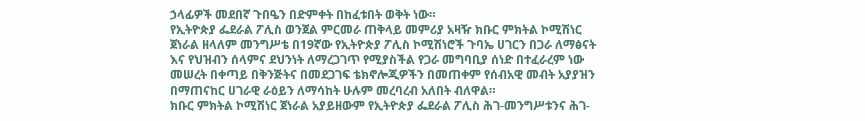ኃላፊዎች መደበኛ ጉበዔን በድምቀት በከፈቱበት ወቅት ነው።
የኢትዮጵያ ፌደራል ፖሊስ ወንጀል ምርመራ ጠቅላይ መምሪያ አዛዥ ክቡር ምክትል ኮሚሽነር ጀነራል ዘላለም መንግሥቴ በ19ኛው የኢትዮጵያ ፖሊስ ኮሚሽነሮች ጉባኤ ሀገርን በጋራ ለማፅናት እና የህዝብን ሰላምና ደህንነት ለማረጋገጥ የሚያስችል የጋራ መግባቢያ ሰነድ በተፈራረም ነው መሠረት በቀጣይ በቅንጅትና በመደጋገፍ ቴክኖሎጂዎችን በመጠቀም የሰብአዊ መብት አያያዝን በማጠናከር ሀገራዊ ራዕይን ለማሳከት ሁሉም መረባረብ አለበት ብለዋል።
ክቡር ምክትል ኮሚሽነር ጀነራል አያይዘውም የኢትዮጵያ ፌደራል ፖሊስ ሕገ-መንግሥቱንና ሕገ-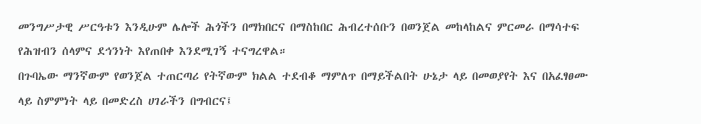መንግሥታዊ ሥርዓቱን እንዲሁም ሌሎች ሕጎችን በማክበርና በማስከበር ሕብረተሰቡን በወንጀል መከላከልና ምርመራ በማሳተፍ የሕዝብን ሰላምና ደኅንነት እየጠበቀ እንደሚገኝ ተናግረዋል።
በጉባኤው ማንኛውም የወንጀል ተጠርጣሪ የትኛውም ክልል ተደብቆ ማምለጥ በማይችልበት ሁኔታ ላይ በመወያየት እና በአፈፃፀሙ ላይ ስምምነት ላይ በመድረስ ሀገራችን በግብርና፤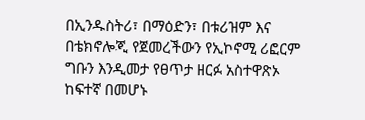በኢንዱስትሪ፣ በማዕድን፣ በቱሪዝም እና በቴክኖሎጂ የጀመረችውን የኢኮኖሚ ሪፎርም ግቡን እንዲመታ የፀጥታ ዘርፉ አስተዋጽኦ ከፍተኛ በመሆኑ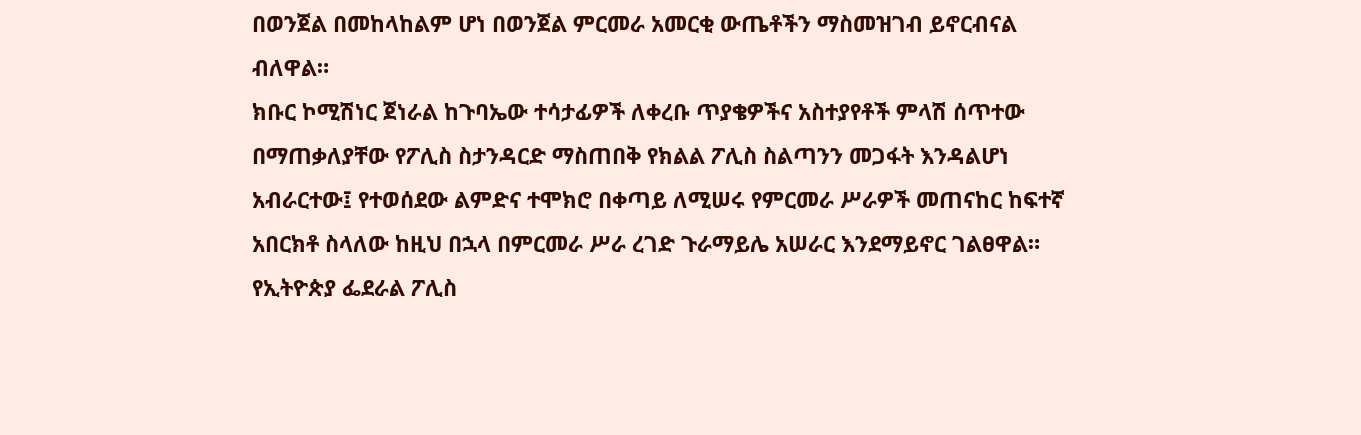በወንጀል በመከላከልም ሆነ በወንጀል ምርመራ አመርቂ ውጤቶችን ማስመዝገብ ይኖርብናል ብለዋል።
ክቡር ኮሚሽነር ጀነራል ከጉባኤው ተሳታፊዎች ለቀረቡ ጥያቄዎችና አስተያየቶች ምላሽ ሰጥተው በማጠቃለያቸው የፖሊስ ስታንዳርድ ማስጠበቅ የክልል ፖሊስ ስልጣንን መጋፋት እንዳልሆነ አብራርተው፤ የተወሰደው ልምድና ተሞክሮ በቀጣይ ለሚሠሩ የምርመራ ሥራዎች መጠናከር ከፍተኛ አበርክቶ ስላለው ከዚህ በኋላ በምርመራ ሥራ ረገድ ጉራማይሌ አሠራር እንደማይኖር ገልፀዋል።
የኢትዮጵያ ፌደራል ፖሊስ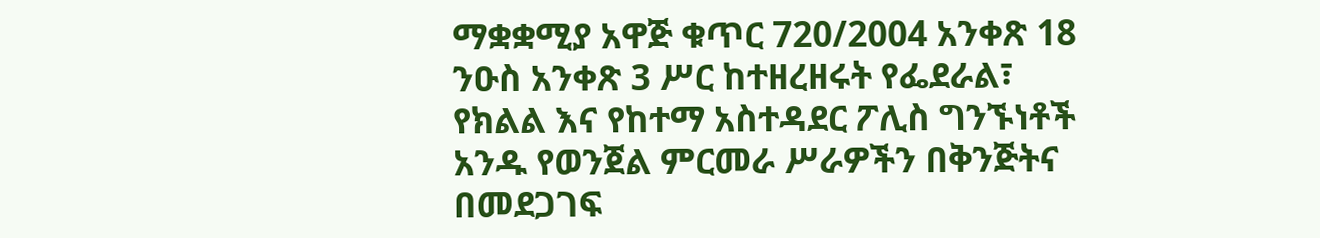ማቋቋሚያ አዋጅ ቁጥር 720/2004 አንቀጽ 18 ንዑስ አንቀጽ 3 ሥር ከተዘረዘሩት የፌደራል፣ የክልል እና የከተማ አስተዳደር ፖሊስ ግንኙነቶች አንዱ የወንጀል ምርመራ ሥራዎችን በቅንጅትና በመደጋገፍ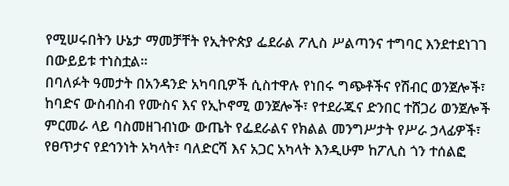የሚሠሩበትን ሁኔታ ማመቻቸት የኢትዮጵያ ፌደራል ፖሊስ ሥልጣንና ተግባር እንደተደነገገ በውይይቱ ተነስቷል።
በባለፉት ዓመታት በአንዳንድ አካባቢዎች ሲስተዋሉ የነበሩ ግጭቶችና የሽብር ወንጀሎች፣ ከባድና ውስብስብ የሙስና እና የኢኮኖሚ ወንጀሎች፣ የተደራጁና ድንበር ተሸጋሪ ወንጀሎች ምርመራ ላይ ባስመዘገብነው ውጤት የፌደራልና የክልል መንግሥታት የሥራ ኃላፊዎች፣ የፀጥታና የደኅንነት አካላት፣ ባለድርሻ እና አጋር አካላት እንዲሁም ከፖሊስ ጎን ተሰልፎ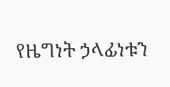የዜግነት ኃላፊነቱን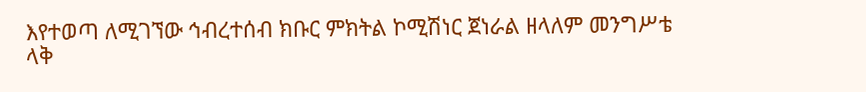እየተወጣ ለሚገኘው ኅብረተሰብ ክቡር ምክትል ኮሚሽነር ጀነራል ዘላለም መንግሥቴ ላቅ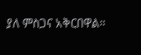ያለ ምስጋና አቅርበዋል።